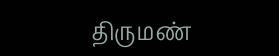திருமண்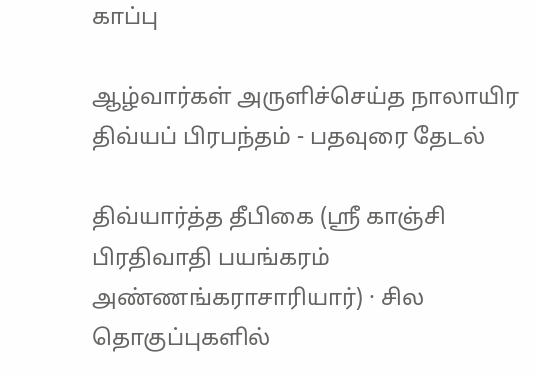காப்பு

ஆழ்வார்கள் அருளிச்செய்த நாலாயிர திவ்யப் பிரபந்தம் - பதவுரை தேடல்

திவ்யார்த்த தீபிகை (ஸ்ரீ காஞ்சி பிரதிவாதி பயங்கரம் அண்ணங்கராசாரியார்) · சில தொகுப்புகளில்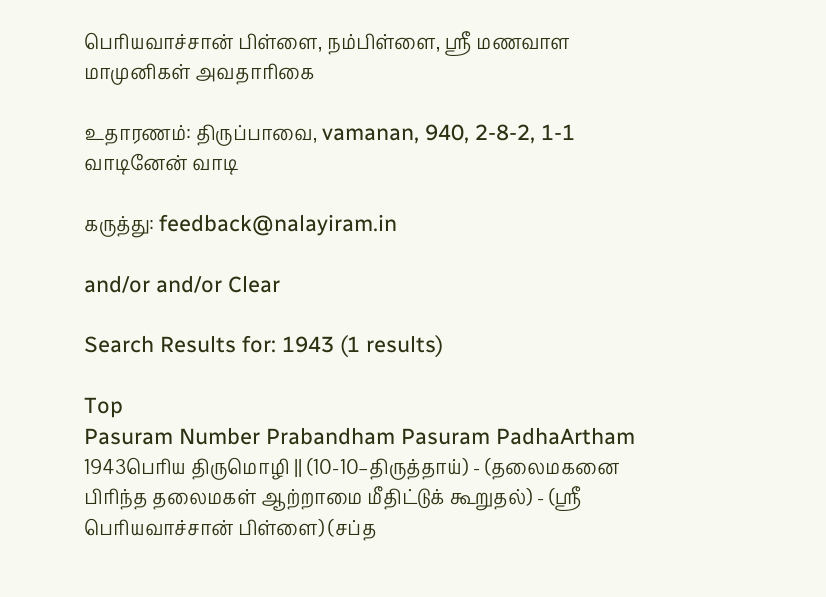பெரியவாச்சான் பிள்ளை, நம்பிள்ளை, ஸ்ரீ மணவாள மாமுனிகள் அவதாரிகை

உதாரணம்: திருப்பாவை, vamanan, 940, 2-8-2, 1-1 வாடினேன் வாடி

கருத்து: feedback@nalayiram.in

and/or and/or Clear

Search Results for: 1943 (1 results)

Top
Pasuram Number Prabandham Pasuram PadhaArtham
1943பெரிய திருமொழி || (10-10–திருத்தாய்) - (தலைமகனை பிரிந்த தலைமகள் ஆற்றாமை மீதிட்டுக் கூறுதல்) - (ஸ்ரீ பெரியவாச்சான் பிள்ளை) (சப்த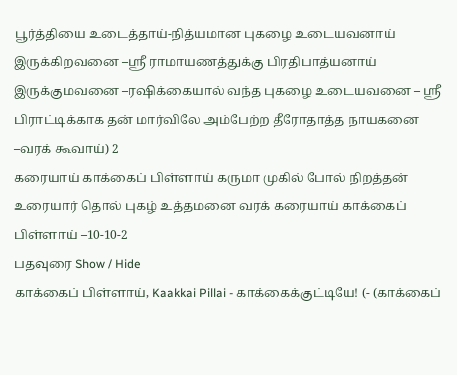பூர்த்தியை உடைத்தாய்-நித்யமான புகழை உடையவனாய் இருக்கிறவனை –ஸ்ரீ ராமாயணத்துக்கு பிரதிபாத்யனாய் இருக்குமவனை –ரஷிக்கையால் வந்த புகழை உடையவனை – ஸ்ரீ பிராட்டிக்காக தன் மார்விலே அம்பேற்ற தீரோதாத்த நாயகனை –வரக் கூவாய்) 2
கரையாய் காக்கைப் பிள்ளாய் கருமா முகில் போல் நிறத்தன் உரையார் தொல் புகழ் உத்தமனை வரக் கரையாய் காக்கைப் பிள்ளாய் –10-10-2
பதவுரை Show / Hide
காக்கைப் பிள்ளாய், Kaakkai Pillai - காக்கைக்குட்டியே! (- (காக்கைப்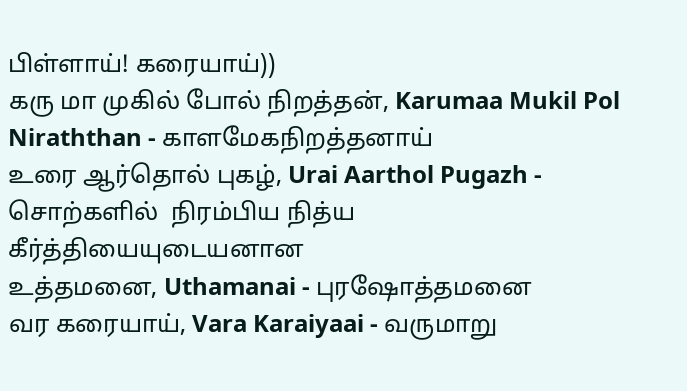பிள்ளாய்! கரையாய்))
கரு மா முகில் போல் நிறத்தன், Karumaa Mukil Pol Niraththan - காளமேகநிறத்தனாய்
உரை ஆர்தொல் புகழ், Urai Aarthol Pugazh - சொற்களில்  நிரம்பிய நித்ய கீர்த்தியையுடையனான
உத்தமனை, Uthamanai - புரஷோத்தமனை
வர கரையாய், Vara Karaiyaai - வருமாறு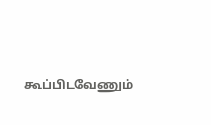கூப்பிடவேணும்